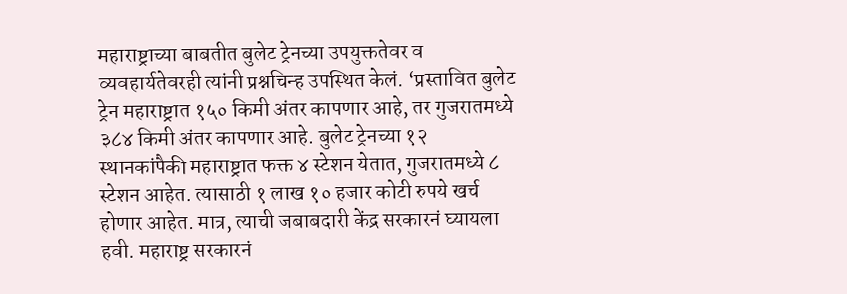महाराष्ट्राच्या बाबतीत बुलेट ट्रेनच्या उपयुक्ततेवर व व्यवहार्यतेवरही त्यांनी प्रश्नचिन्ह उपस्थित केलं. ‘प्रस्तावित बुलेट ट्रेन महाराष्ट्रात १५० किमी अंतर कापणार आहे, तर गुजरातमध्ये ३८४ किमी अंतर कापणार आहे. बुलेट ट्रेनच्या १२ स्थानकांपैकी महाराष्ट्रात फक्त ४ स्टेशन येतात, गुजरातमध्ये ८ स्टेशन आहेत. त्यासाठी १ लाख १० हजार कोटी रुपये खर्च होणार आहेत. मात्र, त्याची जबाबदारी केंद्र सरकारनं घ्यायला हवी. महाराष्ट्र सरकारनं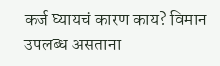कर्ज घ्यायचं कारण काय? विमान उपलब्ध असताना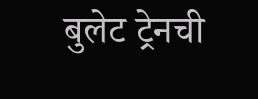बुलेट ट्रेनची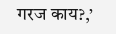गरज काय?,’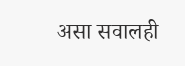असा सवालही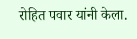रोहित पवार यांनी केला.